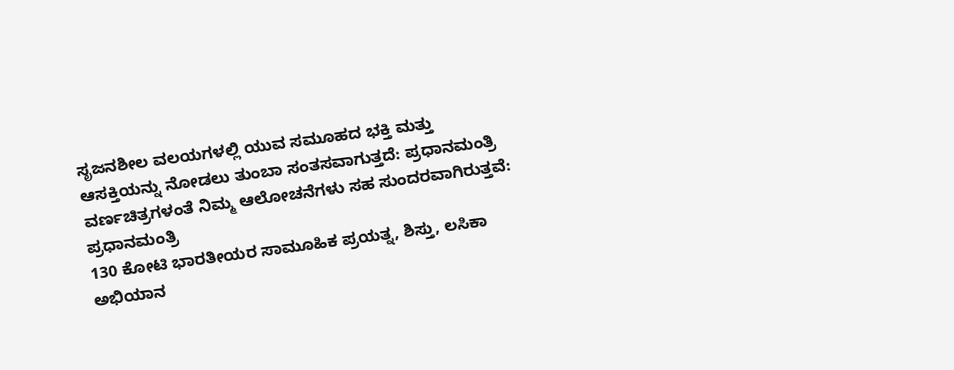ಸೃಜನಶೀಲ ವಲಯಗಳಲ್ಲಿ ಯುವ ಸಮೂಹದ ಭಕ್ತಿ ಮತ್ತು ಆಸಕ್ತಿಯನ್ನು ನೋಡಲು ತುಂಬಾ ಸಂತಸವಾಗುತ್ತದೆ: ಪ್ರಧಾನಮಂತ್ರಿ
ವರ್ಣಚಿತ್ರಗಳಂತೆ ನಿಮ್ಮ ಆಲೋಚನೆಗಳು ಸಹ ಸುಂದರವಾಗಿರುತ್ತವೆ: ಪ್ರಧಾನಮಂತ್ರಿ
130 ಕೋಟಿ ಭಾರತೀಯರ ಸಾಮೂಹಿಕ ಪ್ರಯತ್ನ, ಶಿಸ್ತು, ಲಸಿಕಾ ಅಭಿಯಾನ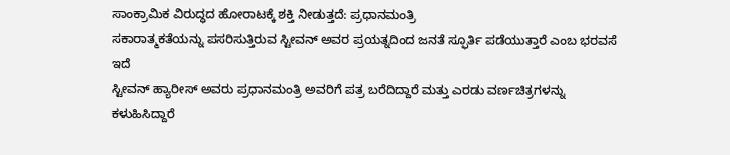ಸಾಂಕ್ರಾಮಿಕ ವಿರುದ್ಧದ ಹೋರಾಟಕ್ಕೆ ಶಕ್ತಿ ನೀಡುತ್ತದೆ: ಪ್ರಧಾನಮಂತ್ರಿ
ಸಕಾರಾತ್ಮಕತೆಯನ್ನು ಪಸರಿಸುತ್ತಿರುವ ಸ್ಟೀವನ್ ಅವರ ಪ್ರಯತ್ನದಿಂದ ಜನತೆ ಸ್ಫೂರ್ತಿ ಪಡೆಯುತ್ತಾರೆ ಎಂಬ ಭರವಸೆ ಇದೆ
ಸ್ಟೀವನ್ ಹ್ಯಾರೀಸ್ ಅವರು ಪ್ರಧಾನಮಂತ್ರಿ ಅವರಿಗೆ ಪತ್ರ ಬರೆದಿದ್ದಾರೆ ಮತ್ತು ಎರಡು ವರ್ಣಚಿತ್ರಗಳನ್ನು ಕಳುಹಿಸಿದ್ದಾರೆ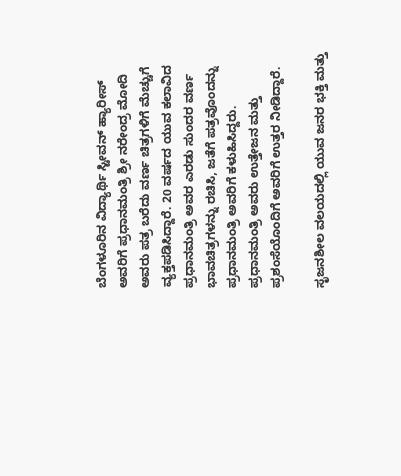ಬೆಂಗಳೂರಿನ ವಿದ್ಯಾರ್ಥಿ ಸ್ಟೀವನ್ ಹ್ಯಾರೀಸ್ ಅವರಿಗೆ ಪ್ರಧಾನಮಂತ್ರಿ ಶ್ರೀ ನರೇಂದ್ರ ಮೋದಿ ಅವರು ಪತ್ರ ಬರೆದು ವರ್ಣ ಚಿತ್ರಗಳಿಗೆ ಮೆಚ್ಚುಗೆ ವ್ಯಕ್ತಪಡಿಸಿದ್ದಾರೆ. 20 ವರ್ಷದ ಯುವ ಕಲಾವಿದ ಪ್ರಧಾನಮಂತ್ರಿ ಅವರ ಎರಡು ಸುಂದರ ವರ್ಣ ಭಾವಚಿತ್ರಗಳನ್ನು ರಚಿಸಿ, ಜತೆಗೆ ಪತ್ರವೊಂದನ್ನು ಪ್ರಧಾನಮಂತ್ರಿ ಅವರಿಗೆ ಕಳುಹಿಸಿದ್ದರು. ಪ್ರಧಾನಮಂತ್ರಿ ಅವರು ಉತ್ತೇಜನ ಮತ್ತು ಪ್ರಶಂಸೆಯೊಂದಿಗೆ ಅವರಿಗೆ ಉತ್ತರ ನೀಡಿದ್ದಾರೆ.

ಸೃಜನಶೀಲ ವಲಯದಲ್ಲಿ ಯುವ ಜನರ ಭಕ್ತಿ ಮತ್ತು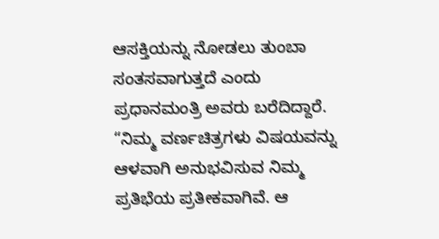ಆಸಕ್ತಿಯನ್ನು ನೋಡಲು ತುಂಬಾ ಸಂತಸವಾಗುತ್ತದೆ ಎಂದು ಪ್ರಧಾನಮಂತ್ರಿ ಅವರು ಬರೆದಿದ್ದಾರೆ. “ನಿಮ್ಮ ವರ್ಣಚಿತ್ರಗಳು ವಿಷಯವನ್ನು ಆಳವಾಗಿ ಅನುಭವಿಸುವ ನಿಮ್ಮ ಪ್ರತಿಭೆಯ ಪ್ರತೀಕವಾಗಿವೆ. ಆ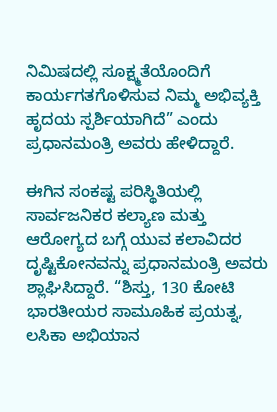ನಿಮಿಷದಲ್ಲಿ ಸೂಕ್ಷ್ಮತೆಯೊಂದಿಗೆ ಕಾರ್ಯಗತಗೊಳಿಸುವ ನಿಮ್ಮ ಅಭಿವ್ಯಕ್ತಿ ಹೃದಯ ಸ್ಪರ್ಶಿಯಾಗಿದೆ” ಎಂದು ಪ್ರಧಾನಮಂತ್ರಿ ಅವರು ಹೇಳಿದ್ದಾರೆ.

ಈಗಿನ ಸಂಕಷ್ಟ ಪರಿಸ್ಥಿತಿಯಲ್ಲಿ ಸಾರ್ವಜನಿಕರ ಕಲ್ಯಾಣ ಮತ್ತು ಆರೋಗ್ಯದ ಬಗ್ಗೆ ಯುವ ಕಲಾವಿದರ ದೃಷ್ಟಿಕೋನವನ್ನು ಪ್ರಧಾನಮಂತ್ರಿ ಅವರು ಶ್ಲಾಘಿಸಿದ್ದಾರೆ. “ಶಿಸ್ತು, 130 ಕೋಟಿ ಭಾರತೀಯರ ಸಾಮೂಹಿಕ ಪ್ರಯತ್ನ, ಲಸಿಕಾ ಅಭಿಯಾನ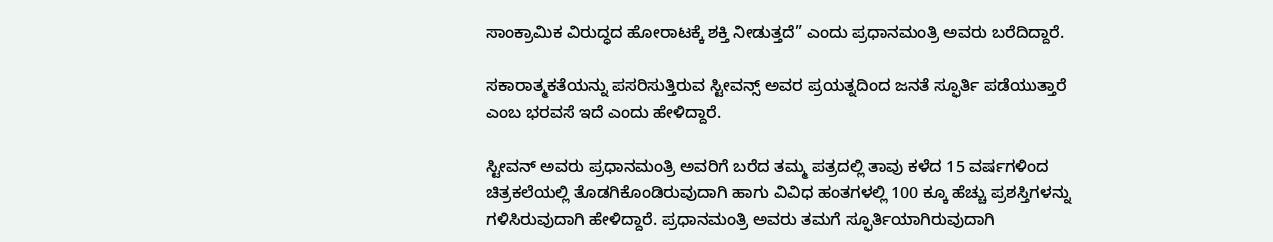ಸಾಂಕ್ರಾಮಿಕ ವಿರುದ್ಧದ ಹೋರಾಟಕ್ಕೆ ಶಕ್ತಿ ನೀಡುತ್ತದೆ” ಎಂದು ಪ್ರಧಾನಮಂತ್ರಿ ಅವರು ಬರೆದಿದ್ದಾರೆ.

ಸಕಾರಾತ್ಮಕತೆಯನ್ನು ಪಸರಿಸುತ್ತಿರುವ ಸ್ಟೀವನ್ಸ್ ಅವರ ಪ್ರಯತ್ನದಿಂದ ಜನತೆ ಸ್ಫೂರ್ತಿ ಪಡೆಯುತ್ತಾರೆ ಎಂಬ ಭರವಸೆ ಇದೆ ಎಂದು ಹೇಳಿದ್ದಾರೆ.

ಸ್ಟೀವನ್ ಅವರು ಪ್ರಧಾನಮಂತ್ರಿ ಅವರಿಗೆ ಬರೆದ ತಮ್ಮ ಪತ್ರದಲ್ಲಿ ತಾವು ಕಳೆದ 15 ವರ್ಷಗಳಿಂದ ಚಿತ್ರಕಲೆಯಲ್ಲಿ ತೊಡಗಿಕೊಂಡಿರುವುದಾಗಿ ಹಾಗು ವಿವಿಧ ಹಂತಗಳಲ್ಲಿ 100 ಕ್ಕೂ ಹೆಚ್ಚು ಪ್ರಶಸ್ತಿಗಳನ್ನು ಗಳಿಸಿರುವುದಾಗಿ ಹೇಳಿದ್ದಾರೆ. ಪ್ರಧಾನಮಂತ್ರಿ ಅವರು ತಮಗೆ ಸ್ಫೂರ್ತಿಯಾಗಿರುವುದಾಗಿ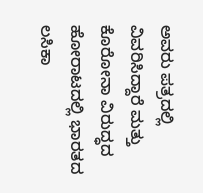ಅವರು ಪತ್ರದಲ್ಲಿ ವಿವರಿಸಿದ್ದಾರೆ ಮತ್ತು ಕೊರೋನಾ ವಿರುದ್ಧದ ಹೋರಾಟದಲ್ಲಿ ಭಾರತದ ಲಸಿಕಾ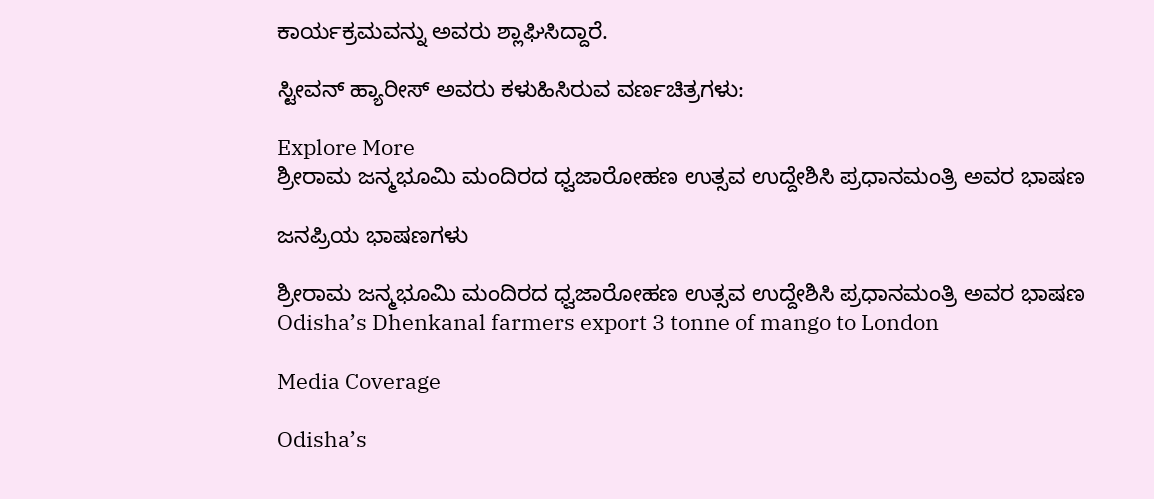ಕಾರ್ಯಕ್ರಮವನ್ನು ಅವರು ಶ್ಲಾಘಿಸಿದ್ದಾರೆ.

ಸ್ಟೀವನ್ ಹ್ಯಾರೀಸ್ ಅವರು ಕಳುಹಿಸಿರುವ ವರ್ಣಚಿತ್ರಗಳು:

Explore More
ಶ್ರೀರಾಮ ಜನ್ಮಭೂಮಿ ಮಂದಿರದ ಧ್ವಜಾರೋಹಣ ಉತ್ಸವ ಉದ್ದೇಶಿಸಿ ಪ್ರಧಾನಮಂತ್ರಿ ಅವರ ಭಾಷಣ

ಜನಪ್ರಿಯ ಭಾಷಣಗಳು

ಶ್ರೀರಾಮ ಜನ್ಮಭೂಮಿ ಮಂದಿರದ ಧ್ವಜಾರೋಹಣ ಉತ್ಸವ ಉದ್ದೇಶಿಸಿ ಪ್ರಧಾನಮಂತ್ರಿ ಅವರ ಭಾಷಣ
Odisha’s Dhenkanal farmers export 3 tonne of mango to London

Media Coverage

Odisha’s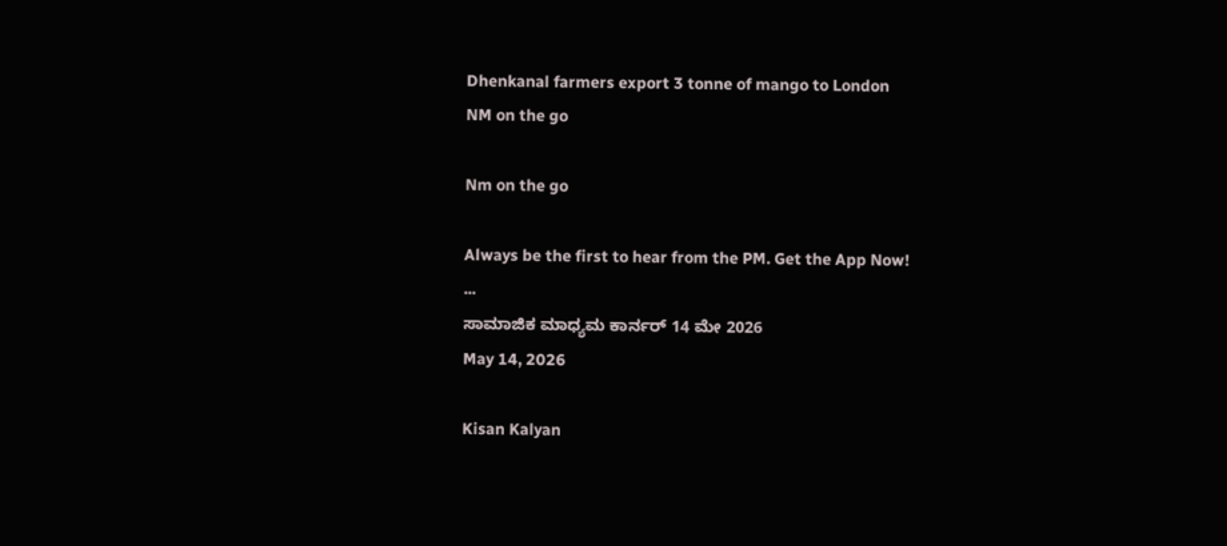Dhenkanal farmers export 3 tonne of mango to London
NM on the go

Nm on the go

Always be the first to hear from the PM. Get the App Now!
...
ಸಾಮಾಜಿಕ ಮಾಧ್ಯಮ ಕಾರ್ನರ್ 14 ಮೇ 2026
May 14, 2026

Kisan Kalyan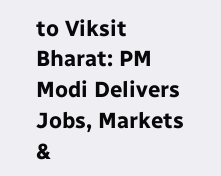to Viksit Bharat: PM Modi Delivers Jobs, Markets &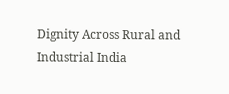Dignity Across Rural and Industrial India